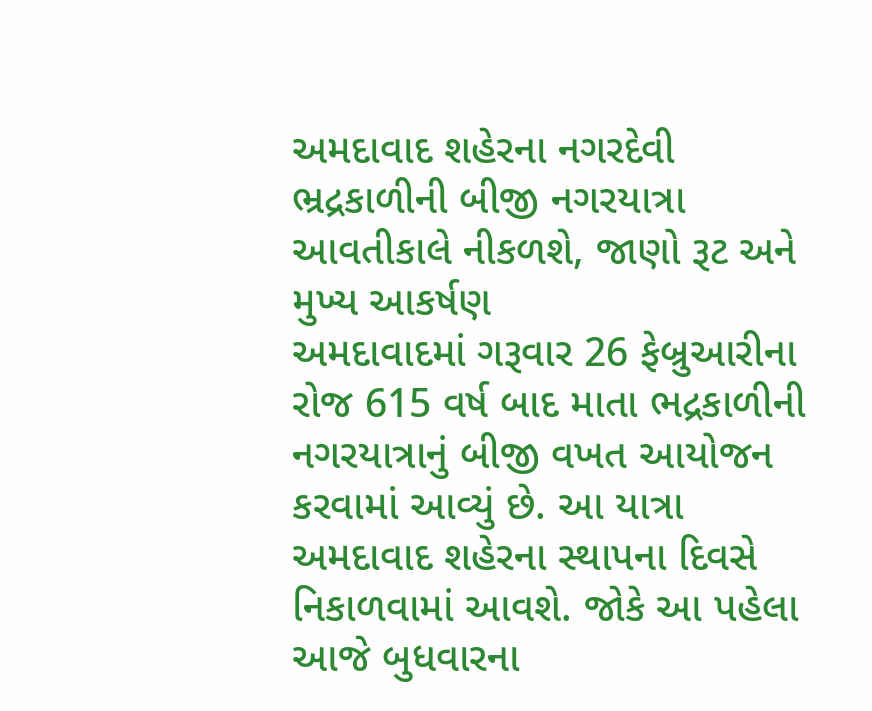અમદાવાદ શહેરના નગરદેવી ભ્રદ્રકાળીની બીજી નગરયાત્રા આવતીકાલે નીકળશે, જાણો રૂટ અને મુખ્ય આકર્ષણ
અમદાવાદમાં ગરૂવાર 26 ફેબ્રુઆરીના રોજ 615 વર્ષ બાદ માતા ભદ્રકાળીની નગરયાત્રાનું બીજી વખત આયોજન કરવામાં આવ્યું છે. આ યાત્રા અમદાવાદ શહેરના સ્થાપના દિવસે નિકાળવામાં આવશે. જોકે આ પહેલા આજે બુધવારના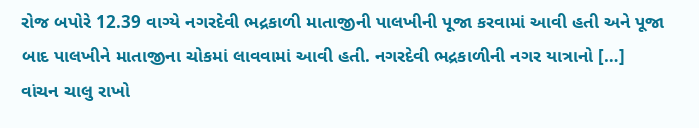રોજ બપોરે 12.39 વાગ્યે નગરદેવી ભદ્રકાળી માતાજીની પાલખીની પૂજા કરવામાં આવી હતી અને પૂજા બાદ પાલખીને માતાજીના ચોકમાં લાવવામાં આવી હતી. નગરદેવી ભદ્રકાળીની નગર યાત્રાનો […]
વાંચન ચાલુ રાખો